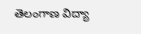తెలంగాణ విద్యా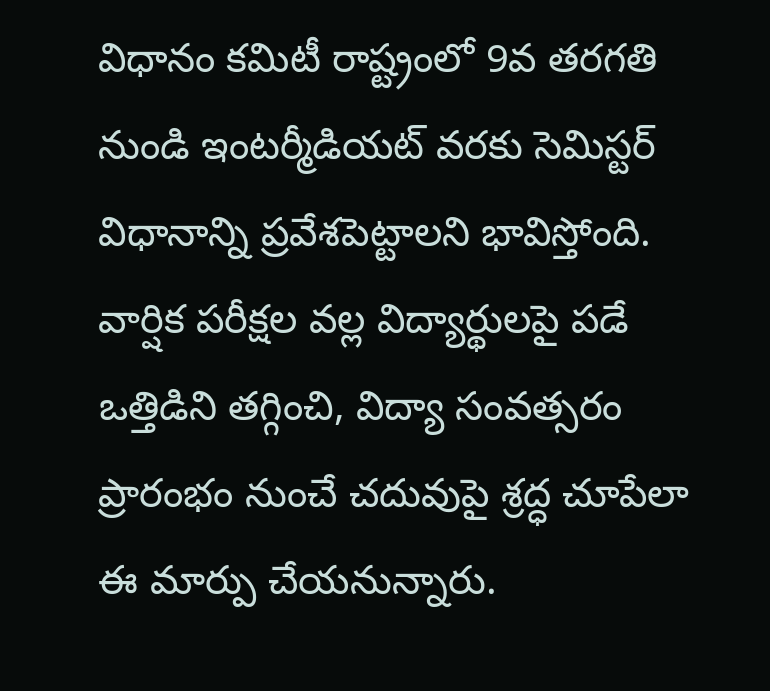విధానం కమిటీ రాష్ట్రంలో 9వ తరగతి నుండి ఇంటర్మీడియట్ వరకు సెమిస్టర్ విధానాన్ని ప్రవేశపెట్టాలని భావిస్తోంది. వార్షిక పరీక్షల వల్ల విద్యార్థులపై పడే ఒత్తిడిని తగ్గించి, విద్యా సంవత్సరం ప్రారంభం నుంచే చదువుపై శ్రద్ధ చూపేలా ఈ మార్పు చేయనున్నారు.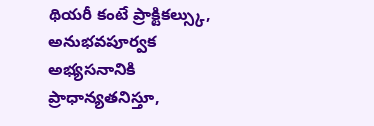థియరీ కంటే ప్రాక్టికల్స్కు, అనుభవపూర్వక అభ్యసనానికి ప్రాధాన్యతనిస్తూ,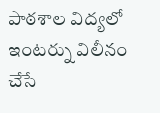పాఠశాల విద్యలో ఇంటర్ను విలీనం చేసే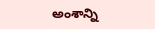అంశాన్ని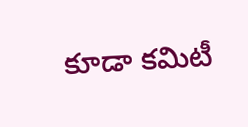కూడా కమిటీ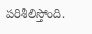పరిశీలిస్తోంది.